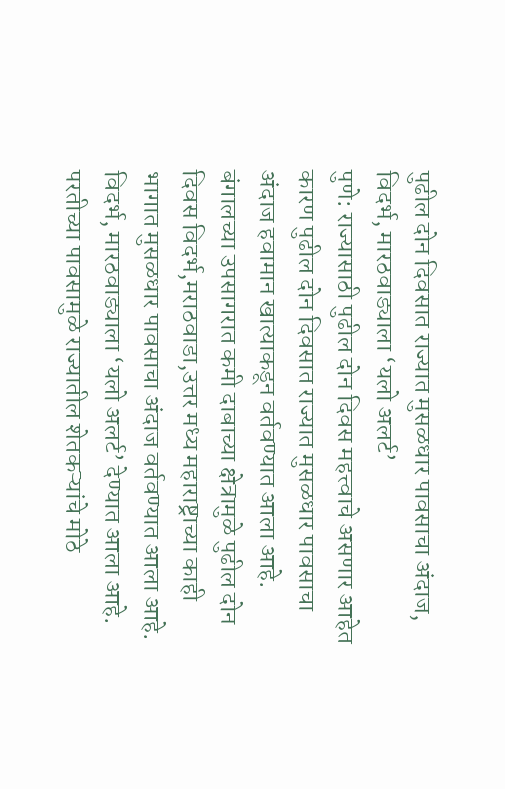पुढील दोन दिवसात राज्यात मुसळधार पावसाचा अंदाज, विदर्भ, मारठवाड्याला ‘यलो अलर्ट’
पुणे: राज्यासाठी पुढील दोन दिवस महत्त्वाचे असणार आहेत कारण पुढील दोन दिवसात राज्यात मुसळधार पावसाचा अंदाज हवामान खात्याकडून वर्तवण्यात आला आहे. बंगालच्या उपसागरात कमी दाबाच्या क्षेत्रामुळे पुढील दोन दिवस विदर्भ,मराठवाडा,उत्तर मध्य महाराष्ट्राच्या काही भागात मुसळधार पावसाचा अंदाज वर्तवण्यात आला आहे. विदर्भ, मारठवाड्याला ‘यलो अलर्ट’ देण्यात आला आहे.
परतीच्या पावसामुळे राज्यातील शेतकऱ्यांचे मोठे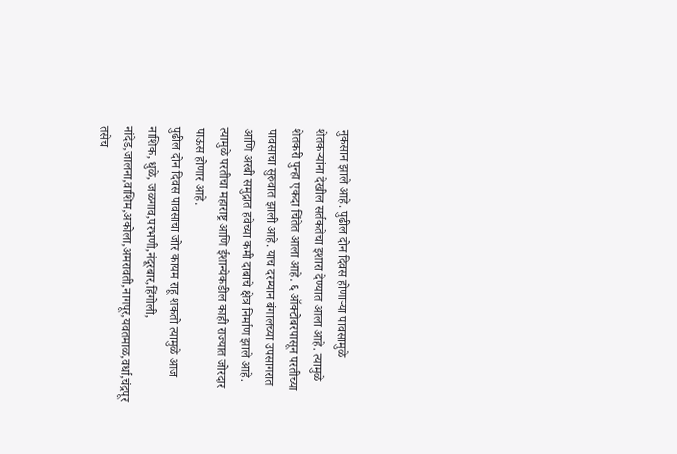नुकसान झाले आहे. पुढील दोन दिवस होणाऱ्या पावसामुळे शेतकऱ्यांना देखील सर्तकतेचा इशारा देण्यात आला आहे. त्यामुळे शेतकरी पुन्हा एकदा चिंतेत आला आहे. ६ ऑक्टोबरपासून परतीच्या पावसाचा सुरुवात झाली आहे. याच दरम्यान बंगालच्या उपसागरात आणि अरबी समुद्रात हवेच्या कमी दाबाचे क्षेत्र निर्माण झाले आहे. त्यामुळे परतीचा महाराष्ट्र आणि ईशान्येकडील काही राज्यात जोरदार पाऊस होणार आहे.
पुढील दोन दिवस पावसाचा जोर कायम राहू शकतो त्यामुळे आज नाशिक, धुळे, जळगाव,परभणी,नंदूरबार,हिंगोली, नांदेड,जालना,वाशिम,अकोला,अमरावती,नागपूर,यवतमाळ,वर्धा,चंद्रपूर तसेच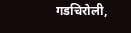गडचिरोली,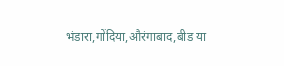भंडारा,गोंदिया,औरंगाबाद,बीड या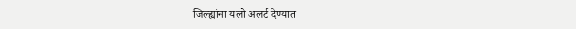जिल्ह्यांना यलो अलर्ट देण्यात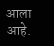आला आहे.